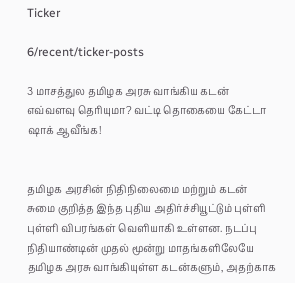Ticker

6/recent/ticker-posts

3 மாசத்துல தமிழக அரசு வாங்கிய கடன் எவ்வளவு தெரியுமா? வட்டி தொகையை கேட்டா ஷாக் ஆவீங்க!


தமிழக அரசின் நிதிநிலைமை மற்றும் கடன் சுமை குறித்த இந்த புதிய அதிர்ச்சியூட்டும் புள்ளி புள்ளி விபரங்கள் வெளியாகி உள்ளன. நடப்பு நிதியாண்டின் முதல் மூன்று மாதங்களிலேயே தமிழக அரசு வாங்கியுள்ள கடன்களும், அதற்காக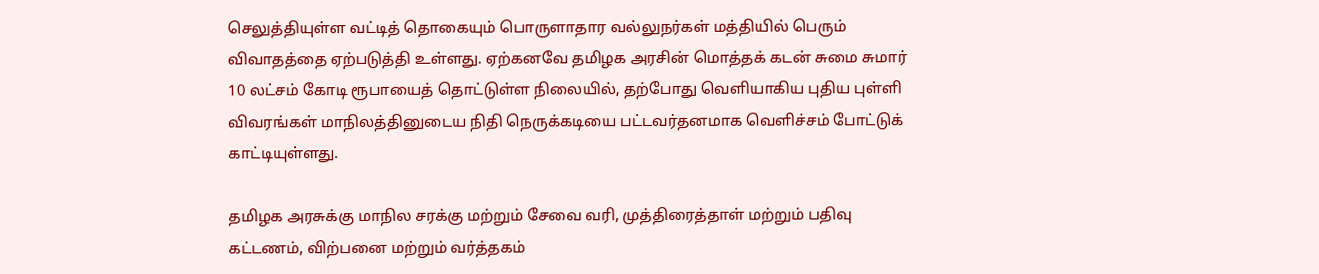செலுத்தியுள்ள வட்டித் தொகையும் பொருளாதார வல்லுநர்கள் மத்தியில் பெரும் விவாதத்தை ஏற்படுத்தி உள்ளது. ஏற்கனவே தமிழக அரசின் மொத்தக் கடன் சுமை சுமார் 10 லட்சம் கோடி ரூபாயைத் தொட்டுள்ள நிலையில், தற்போது வெளியாகிய புதிய புள்ளி விவரங்கள் மாநிலத்தினுடைய நிதி நெருக்கடியை பட்டவர்தனமாக வெளிச்சம் போட்டுக் காட்டியுள்ளது.

தமிழக அரசுக்கு மாநில சரக்கு மற்றும் சேவை வரி, முத்திரைத்தாள் மற்றும் பதிவு கட்டணம், விற்பனை மற்றும் வர்த்தகம்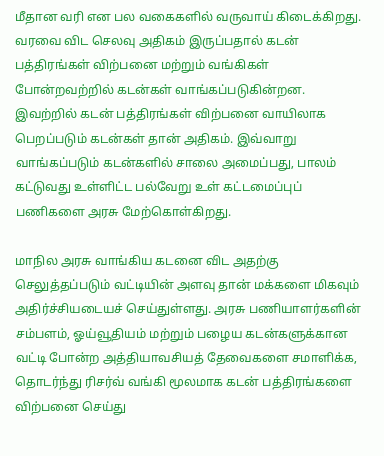மீதான வரி என பல வகைகளில் வருவாய் கிடைக்கிறது. வரவை விட செலவு அதிகம் இருப்பதால் கடன் பத்திரங்கள் விற்பனை மற்றும் வங்கிகள் போன்றவற்றில் கடன்கள் வாங்கப்படுகின்றன. இவற்றில் கடன் பத்திரங்கள் விற்பனை வாயிலாக பெறப்படும் கடன்கள் தான் அதிகம். இவ்வாறு வாங்கப்படும் கடன்களில் சாலை அமைப்பது, பாலம் கட்டுவது உள்ளிட்ட பல்வேறு உள் கட்டமைப்புப் பணிகளை அரசு மேற்கொள்கிறது.

மாநில அரசு வாங்கிய கடனை விட அதற்கு செலுத்தப்படும் வட்டியின் அளவு தான் மக்களை மிகவும் அதிர்ச்சியடையச் செய்துள்ளது. அரசு பணியாளர்களின் சம்பளம், ஓய்வூதியம் மற்றும் பழைய கடன்களுக்கான வட்டி போன்ற அத்தியாவசியத் தேவைகளை சமாளிக்க, தொடர்ந்து ரிசர்வ் வங்கி மூலமாக கடன் பத்திரங்களை விற்பனை செய்து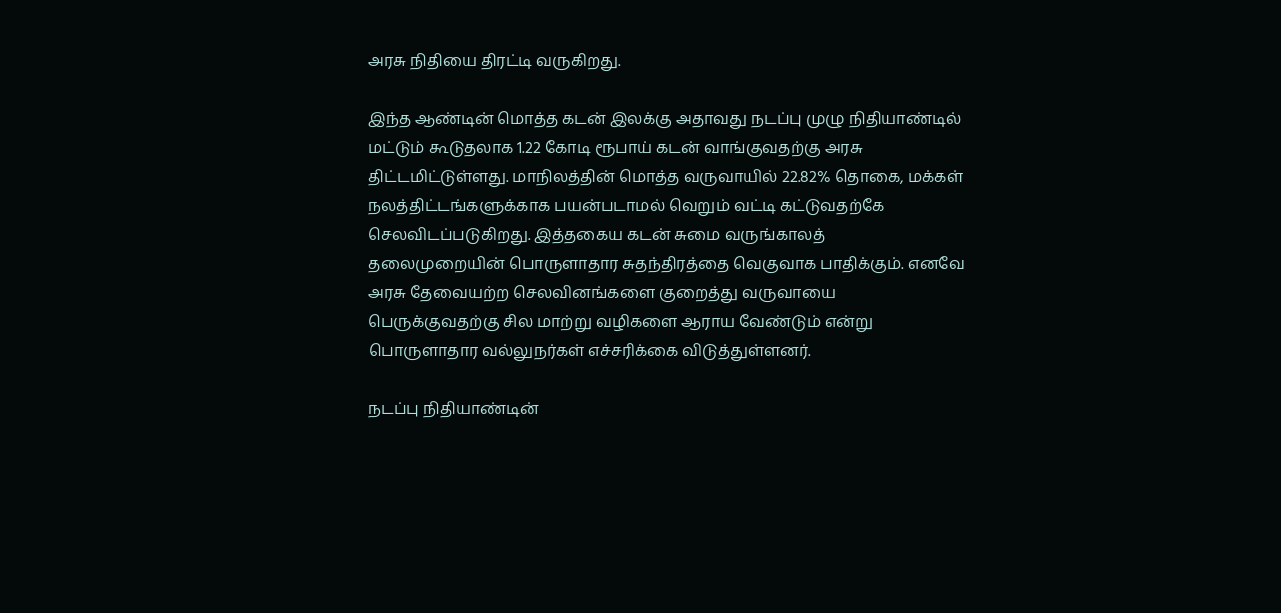அரசு நிதியை திரட்டி வருகிறது.

இந்த ஆண்டின் மொத்த கடன் இலக்கு அதாவது நடப்பு முழு நிதியாண்டில் மட்டும் கூடுதலாக 1.22 கோடி ரூபாய் கடன் வாங்குவதற்கு அரசு திட்டமிட்டுள்ளது. மாநிலத்தின் மொத்த வருவாயில் 22.82% தொகை, மக்கள் நலத்திட்டங்களுக்காக பயன்படாமல் வெறும் வட்டி கட்டுவதற்கே செலவிடப்படுகிறது. இத்தகைய கடன் சுமை வருங்காலத் தலைமுறையின் பொருளாதார சுதந்திரத்தை வெகுவாக பாதிக்கும். எனவே அரசு தேவையற்ற செலவினங்களை குறைத்து வருவாயை பெருக்குவதற்கு சில மாற்று வழிகளை ஆராய வேண்டும் என்று பொருளாதார வல்லுநர்கள் எச்சரிக்கை விடுத்துள்ளனர்.

நடப்பு நிதியாண்டின்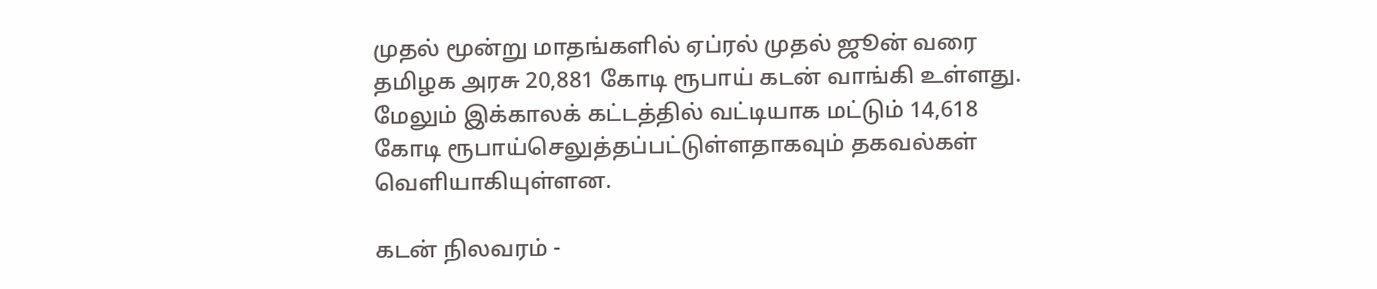முதல் மூன்று மாதங்களில் ஏப்ரல் முதல் ஜூன் வரை தமிழக அரசு 20,881 கோடி ரூபாய் கடன் வாங்கி உள்ளது. மேலும் இக்காலக் கட்டத்தில் வட்டியாக மட்டும் 14,618 கோடி ரூபாய்செலுத்தப்பட்டுள்ளதாகவும் தகவல்கள் வெளியாகியுள்ளன.

கடன் நிலவரம் -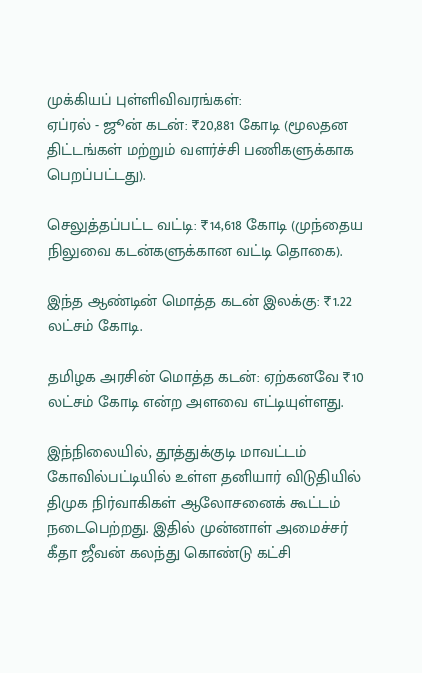முக்கியப் புள்ளிவிவரங்கள்:
ஏப்ரல் - ஜூன் கடன்: ₹20,881 கோடி (மூலதன திட்டங்கள் மற்றும் வளர்ச்சி பணிகளுக்காக பெறப்பட்டது).

செலுத்தப்பட்ட வட்டி: ₹14,618 கோடி (முந்தைய நிலுவை கடன்களுக்கான வட்டி தொகை).

இந்த ஆண்டின் மொத்த கடன் இலக்கு: ₹1.22 லட்சம் கோடி.

தமிழக அரசின் மொத்த கடன்: ஏற்கனவே ₹10 லட்சம் கோடி என்ற அளவை எட்டியுள்ளது.

இந்நிலையில், தூத்துக்குடி மாவட்டம் கோவில்பட்டியில் உள்ள தனியார் விடுதியில் திமுக நிர்வாகிகள் ஆலோசனைக் கூட்டம் நடைபெற்றது. இதில் முன்னாள் அமைச்சர் கீதா ஜீவன் கலந்து கொண்டு கட்சி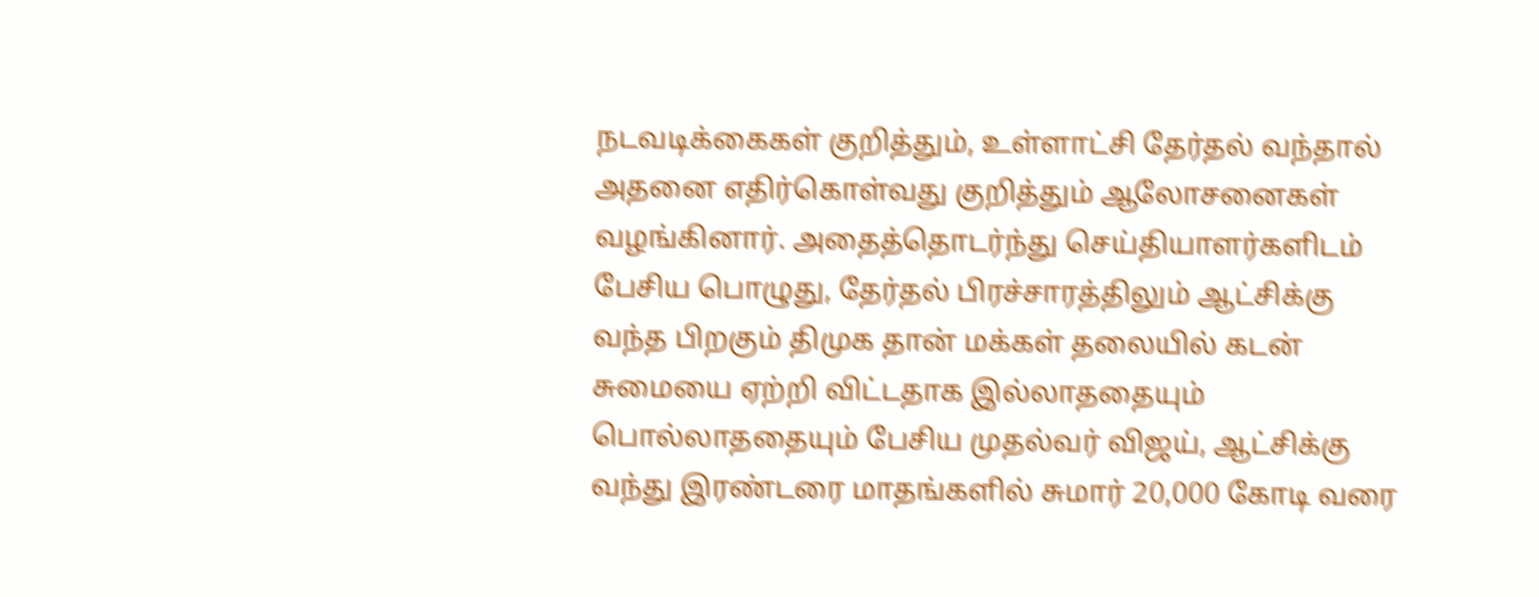நடவடிக்கைகள் குறித்தும், உள்ளாட்சி தேர்தல் வந்தால் அதனை எதிர்கொள்வது குறித்தும் ஆலோசனைகள் வழங்கினார். அதைத்தொடர்ந்து செய்தியாளர்களிடம் பேசிய பொழுது, தேர்தல் பிரச்சாரத்திலும் ஆட்சிக்கு வந்த பிறகும் திமுக தான் மக்கள் தலையில் கடன் சுமையை ஏற்றி விட்டதாக இல்லாததையும் பொல்லாததையும் பேசிய முதல்வர் விஜய், ஆட்சிக்கு வந்து இரண்டரை மாதங்களில் சுமார் 20,000 கோடி வரை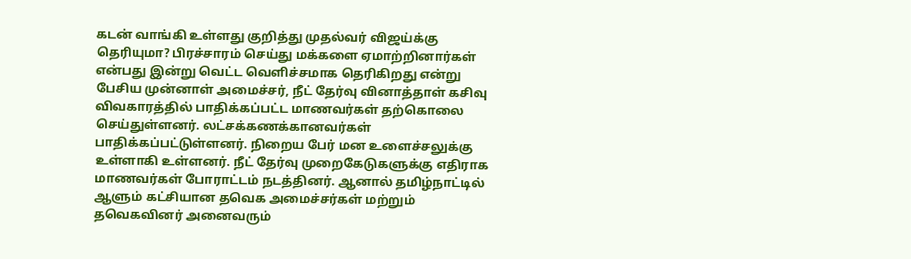கடன் வாங்கி உள்ளது குறித்து முதல்வர் விஜய்க்கு தெரியுமா? பிரச்சாரம் செய்து மக்களை ஏமாற்றினார்கள் என்பது இன்று வெட்ட வெளிச்சமாக தெரிகிறது என்று பேசிய முன்னாள் அமைச்சர், நீட் தேர்வு வினாத்தாள் கசிவு விவகாரத்தில் பாதிக்கப்பட்ட மாணவர்கள் தற்கொலை செய்துள்ளனர். லட்சக்கணக்கானவர்கள் பாதிக்கப்பட்டுள்ளனர். நிறைய பேர் மன உளைச்சலுக்கு உள்ளாகி உள்ளனர். நீட் தேர்வு முறைகேடுகளுக்கு எதிராக மாணவர்கள் போராட்டம் நடத்தினர். ஆனால் தமிழ்நாட்டில் ஆளும் கட்சியான தவெக அமைச்சர்கள் மற்றும் தவெகவினர் அனைவரும்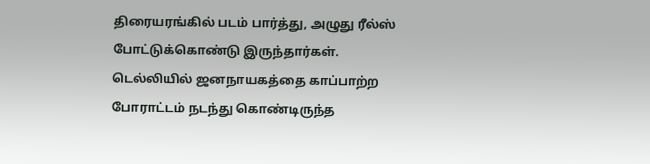திரையரங்கில் படம் பார்த்து, அழுது ரீல்ஸ் போட்டுக்கொண்டு இருந்தார்கள். டெல்லியில் ஜனநாயகத்தை காப்பாற்ற போராட்டம் நடந்து கொண்டிருந்த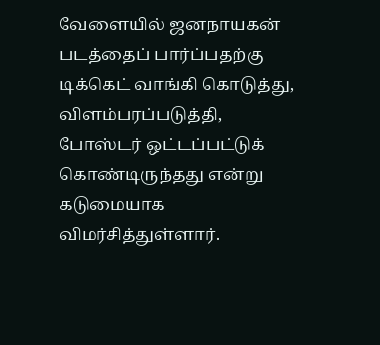வேளையில் ஜனநாயகன் படத்தைப் பார்ப்பதற்கு டிக்கெட் வாங்கி கொடுத்து, விளம்பரப்படுத்தி, போஸ்டர் ஒட்டப்பட்டுக் கொண்டிருந்தது என்று கடுமையாக விமர்சித்துள்ளார்.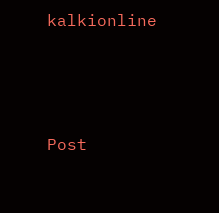kalkionline





Post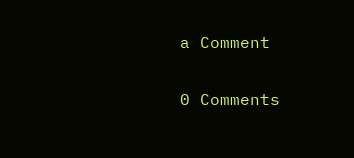a Comment

0 Comments